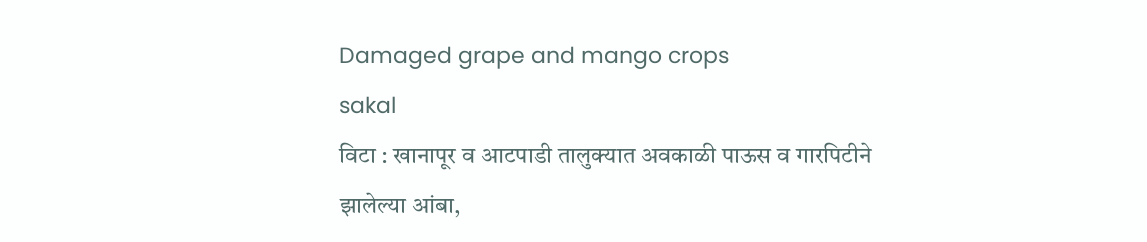Damaged grape and mango crops
sakal
विटा : खानापूर व आटपाडी तालुक्यात अवकाळी पाऊस व गारपिटीने झालेल्या आंबा,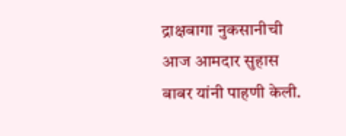द्राक्षबागा नुकसानीची आज आमदार सुहास बाबर यांनी पाहणी केली.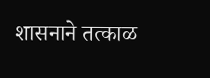शासनाने तत्काळ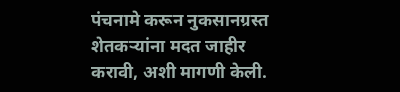पंचनामे करून नुकसानग्रस्त शेतकऱ्यांना मदत जाहीर करावी, अशी मागणी केली.